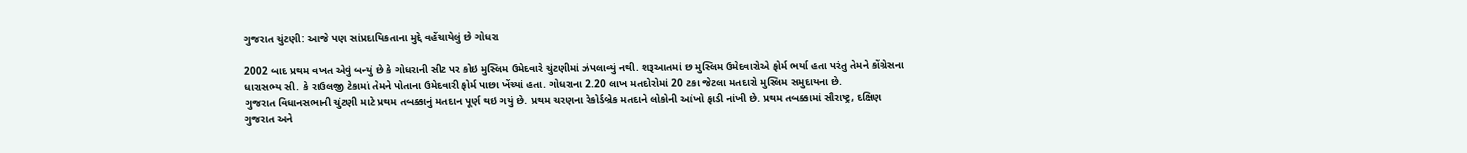ગુજરાત ચુંટણી: આજે પણ સાંપ્રદાયિકતાના મુદ્દે વહેંચાયેલું છે ગોધરા

2002 બાદ પ્રથમ વખત એવું બન્યું છે કે ગોધરાની સીટ પર કોઇ મુસ્લિમ ઉમેદવારે ચુંટણીમાં ઝંપલાવ્યું નથી. શરૂઆતમાં છ મુસ્લિમ ઉમેદવારોએ ફોર્મ ભર્યા હતા પરંતુ તેમને કોંગ્રેસના ધારાસભ્ય સી. કે રાઉલજી ટેકામાં તેમને પોતાના ઉમેદવારી ફોર્મ પાછા ખેંચ્યાં હતા. ગોધરાના 2.20 લાખ મતદોરોમાં 20 ટકા જેટલા મતદારો મુસ્લિમ સમુદાયના છે.
ગુજરાત વિધાનસભાની ચુંટણી માટે પ્રથમ તબક્કાનું મતદાન પૂર્ણ થઇ ગયું છે. પ્રથમ ચરણના રેકોર્ડબ્રેક મતદાને લોકોની આંખો ફાડી નાંખી છે. પ્રથમ તબક્કામાં સૌરાષ્ટ્ર, દક્ષિણ ગુજરાત અને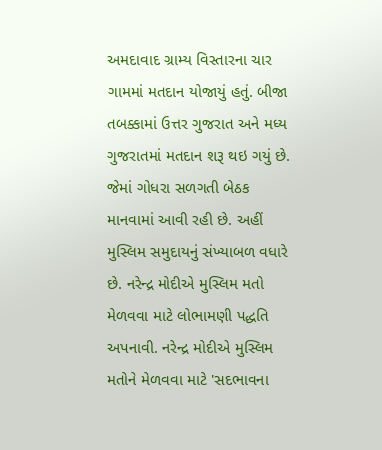અમદાવાદ ગ્રામ્ય વિસ્તારના ચાર ગામમાં મતદાન યોજાયું હતું. બીજા તબક્કામાં ઉત્તર ગુજરાત અને મધ્ય ગુજરાતમાં મતદાન શરૂ થઇ ગયું છે. જેમાં ગોધરા સળગતી બેઠક માનવામાં આવી રહી છે. અહીં મુસ્લિમ સમુદાયનું સંખ્યાબળ વધારે છે. નરેન્દ્ર મોદીએ મુસ્લિમ મતો મેળવવા માટે લોભામણી પદ્ધતિ અપનાવી. નરેન્દ્ર મોદીએ મુસ્લિમ મતોને મેળવવા માટે 'સદભાવના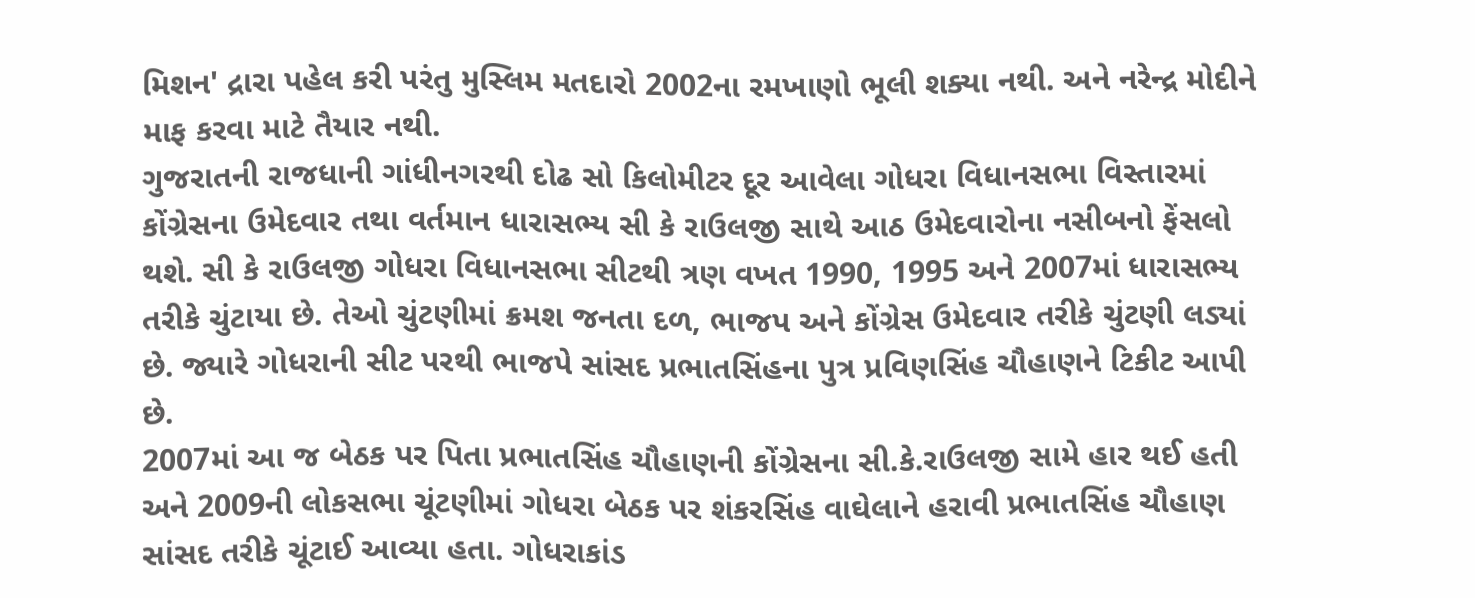મિશન' દ્રારા પહેલ કરી પરંતુ મુસ્લિમ મતદારો 2002ના રમખાણો ભૂલી શક્યા નથી. અને નરેન્દ્ર મોદીને માફ કરવા માટે તૈયાર નથી.
ગુજરાતની રાજધાની ગાંધીનગરથી દોઢ સો કિલોમીટર દૂર આવેલા ગોધરા વિધાનસભા વિસ્તારમાં કોંગ્રેસના ઉમેદવાર તથા વર્તમાન ધારાસભ્ય સી કે રાઉલજી સાથે આઠ ઉમેદવારોના નસીબનો ફેંસલો થશે. સી કે રાઉલજી ગોધરા વિધાનસભા સીટથી ત્રણ વખત 1990, 1995 અને 2007માં ધારાસભ્ય તરીકે ચુંટાયા છે. તેઓ ચુંટણીમાં ક્રમશ જનતા દળ, ભાજપ અને કોંગ્રેસ ઉમેદવાર તરીકે ચુંટણી લડ્યાં છે. જ્યારે ગોધરાની સીટ પરથી ભાજપે સાંસદ પ્રભાતસિંહના પુત્ર પ્રવિણસિંહ ચૌહાણને ટિકીટ આપી છે.
2007માં આ જ બેઠક પર પિતા પ્રભાતસિંહ ચૌહાણની કોંગ્રેસના સી.કે.રાઉલજી સામે હાર થઈ હતી અને 2009ની લોકસભા ચૂંટણીમાં ગોધરા બેઠક પર શંકરસિંહ વાઘેલાને હરાવી પ્રભાતસિંહ ચૌહાણ સાંસદ તરીકે ચૂંટાઈ આવ્યા હતા. ગોધરાકાંડ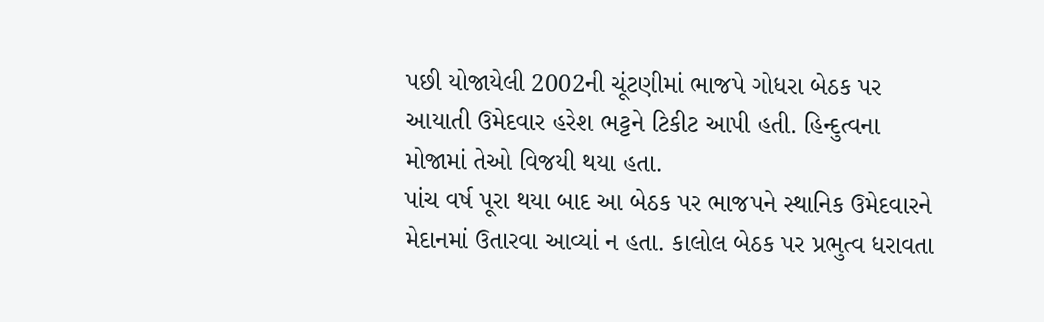પછી યોજાયેલી 2002ની ચૂંટણીમાં ભાજપે ગોધરા બેઠક પર આયાતી ઉમેદવાર હરેશ ભટ્ટને ટિકીટ આપી હતી. હિન્દુત્વના મોજામાં તેઓ વિજયી થયા હતા.
પાંચ વર્ષ પૂરા થયા બાદ આ બેઠક પર ભાજપને સ્થાનિક ઉમેદવારને મેદાનમાં ઉતારવા આવ્યાં ન હતા. કાલોલ બેઠક પર પ્રભુત્વ ધરાવતા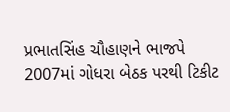પ્રભાતસિંહ ચૌહાણને ભાજપે 2007માં ગોધરા બેઠક પરથી ટિકીટ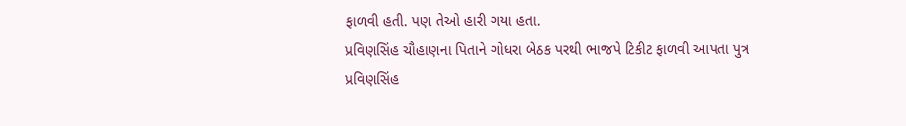ફાળવી હતી. પણ તેઓ હારી ગયા હતા.
પ્રવિણસિંહ ચૌહાણના પિતાને ગોધરા બેઠક પરથી ભાજપે ટિકીટ ફાળવી આપતા પુત્ર પ્રવિણસિંહ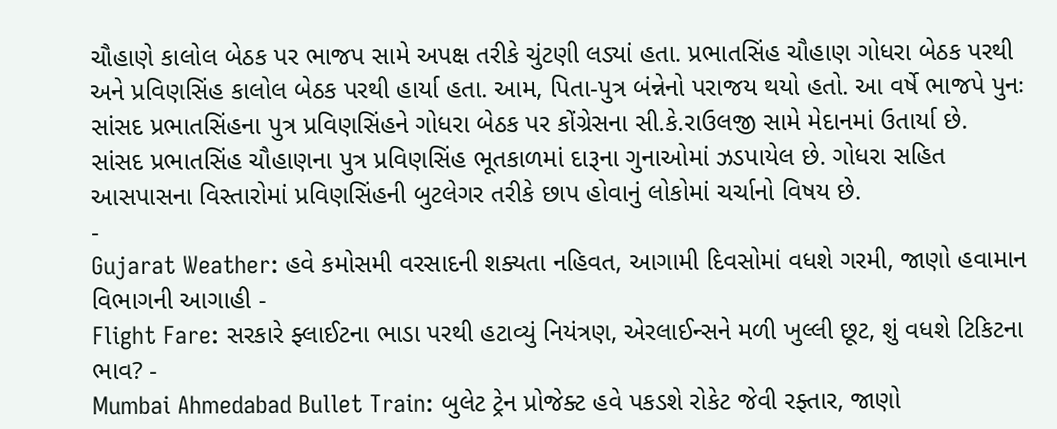ચૌહાણે કાલોલ બેઠક પર ભાજપ સામે અપક્ષ તરીકે ચુંટણી લડ્યાં હતા. પ્રભાતસિંહ ચૌહાણ ગોધરા બેઠક પરથી અને પ્રવિણસિંહ કાલોલ બેઠક પરથી હાર્યા હતા. આમ, પિતા-પુત્ર બંન્નેનો પરાજય થયો હતો. આ વર્ષે ભાજપે પુનઃ સાંસદ પ્રભાતસિંહના પુત્ર પ્રવિણસિંહને ગોધરા બેઠક પર કોંગ્રેસના સી.કે.રાઉલજી સામે મેદાનમાં ઉતાર્યા છે.
સાંસદ પ્રભાતસિંહ ચૌહાણના પુત્ર પ્રવિણસિંહ ભૂતકાળમાં દારૂના ગુનાઓમાં ઝડપાયેલ છે. ગોધરા સહિત આસપાસના વિસ્તારોમાં પ્રવિણસિંહની બુટલેગર તરીકે છાપ હોવાનું લોકોમાં ચર્ચાનો વિષય છે.
-
Gujarat Weather: હવે કમોસમી વરસાદની શક્યતા નહિવત, આગામી દિવસોમાં વધશે ગરમી, જાણો હવામાન વિભાગની આગાહી -
Flight Fare: સરકારે ફ્લાઈટના ભાડા પરથી હટાવ્યું નિયંત્રણ, એરલાઈન્સને મળી ખુલ્લી છૂટ, શું વધશે ટિકિટના ભાવ? -
Mumbai Ahmedabad Bullet Train: બુલેટ ટ્રેન પ્રોજેક્ટ હવે પકડશે રોકેટ જેવી રફ્તાર, જાણો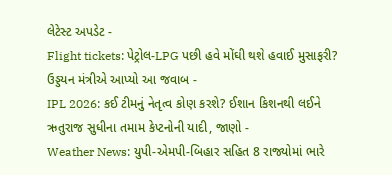લેટેસ્ટ અપડેટ -
Flight tickets: પેટ્રોલ-LPG પછી હવે મોંઘી થશે હવાઈ મુસાફરી? ઉડ્ડયન મંત્રીએ આપ્યો આ જવાબ -
IPL 2026: કઈ ટીમનું નેતૃત્વ કોણ કરશે? ઈશાન કિશનથી લઈને ઋતુરાજ સુધીના તમામ કેપ્ટનોની યાદી, જાણો -
Weather News: યુપી-એમપી-બિહાર સહિત 8 રાજ્યોમાં ભારે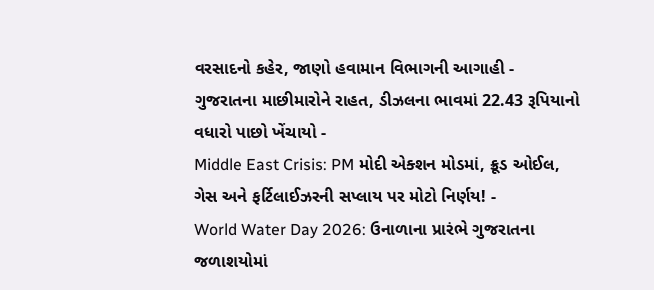વરસાદનો કહેર, જાણો હવામાન વિભાગની આગાહી -
ગુજરાતના માછીમારોને રાહત, ડીઝલના ભાવમાં 22.43 રૂપિયાનો વધારો પાછો ખેંચાયો -
Middle East Crisis: PM મોદી એક્શન મોડમાં, ક્રૂડ ઓઈલ, ગેસ અને ફર્ટિલાઈઝરની સપ્લાય પર મોટો નિર્ણય! -
World Water Day 2026: ઉનાળાના પ્રારંભે ગુજરાતના જળાશયોમાં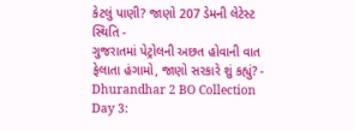કેટલું પાણી? જાણો 207 ડેમની લેટેસ્ટ સ્થિતિ -
ગુજરાતમાં પેટ્રોલની અછત હોવાની વાત ફેલાતા હંગામો, જાણો સરકારે શું કહ્યું? -
Dhurandhar 2 BO Collection Day 3: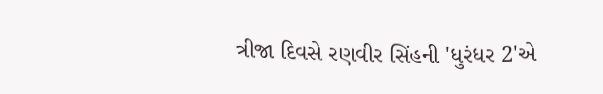ત્રીજા દિવસે રણવીર સિંહની 'ધુરંધર 2'એ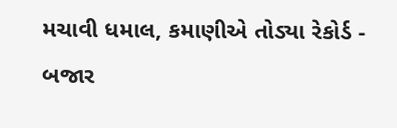મચાવી ધમાલ, કમાણીએ તોડ્યા રેકોર્ડ -
બજાર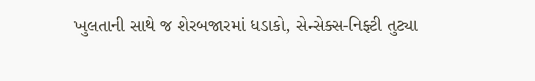ખુલતાની સાથે જ શેરબજારમાં ધડાકો, સેન્સેક્સ-નિફ્ટી તુટ્યા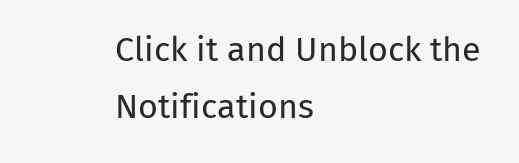Click it and Unblock the Notifications